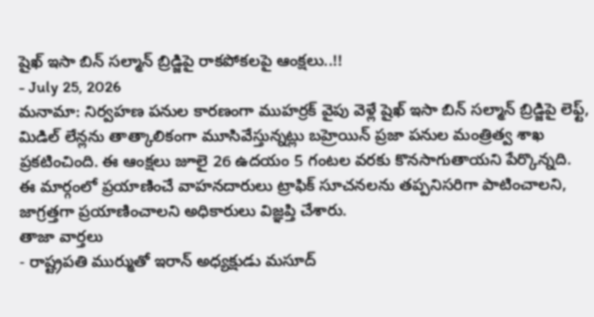షైఖ్ ఇసా బిన్ సల్మాన్ బ్రిడ్జిపై రాకపోకలపై ఆంక్షలు..!!
- July 25, 2026
మనామా: నిర్వహణ పనుల కారణంగా ముహర్రక్ వైపు వెళ్లే షైఖ్ ఇసా బిన్ సల్మాన్ బ్రిడ్జిపై లెఫ్ట్, మిడిల్ లేన్లను తాత్కాలికంగా మూసివేస్తున్నట్లు బహ్రెయిన్ ప్రజా పనుల మంత్రిత్వ శాఖ ప్రకటించింది. ఈ ఆంక్షలు జూలై 26 ఉదయం 5 గంటల వరకు కొనసాగుతాయని పేర్కొన్నది.
ఈ మార్గంలో ప్రయాణించే వాహనదారులు ట్రాఫిక్ సూచనలను తప్పనిసరిగా పాటించాలని, జాగ్రత్తగా ప్రయాణించాలని అధికారులు విజ్ఞప్తి చేశారు.
తాజా వార్తలు
- రాష్ట్రపతి ముర్ముతో ఇరాన్ అధ్యక్షుడు మసూద్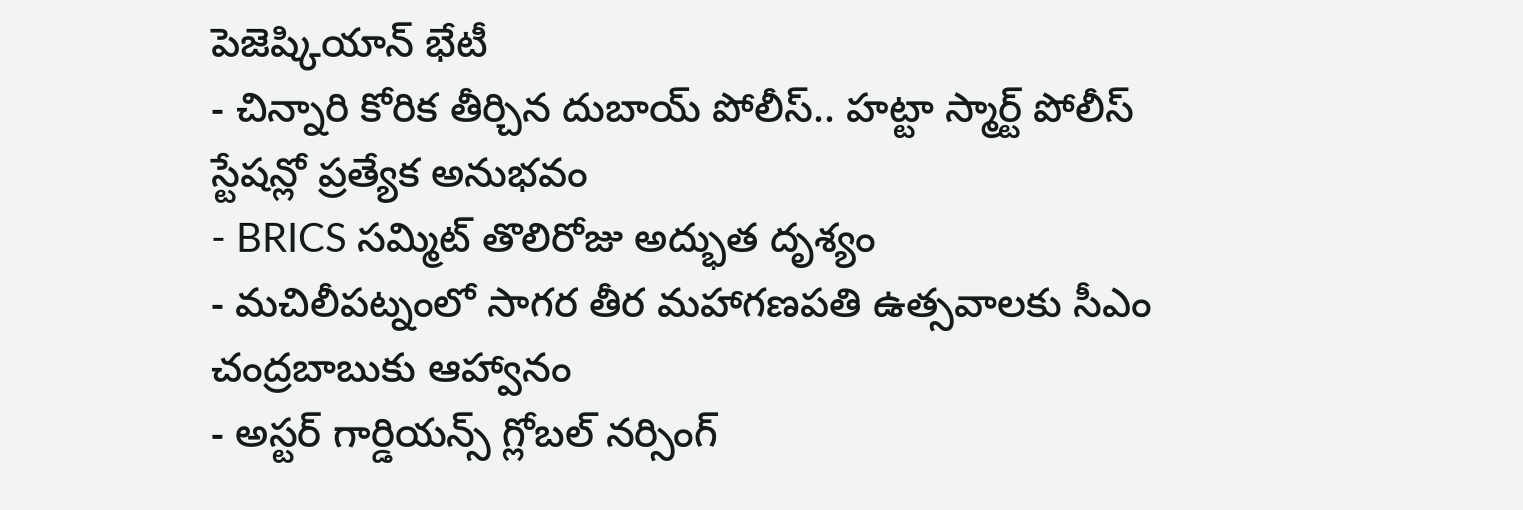పెజెష్కియాన్ భేటీ
- చిన్నారి కోరిక తీర్చిన దుబాయ్ పోలీస్.. హట్టా స్మార్ట్ పోలీస్ స్టేషన్లో ప్రత్యేక అనుభవం
- BRICS సమ్మిట్ తొలిరోజు అద్భుత దృశ్యం
- మచిలీపట్నంలో సాగర తీర మహాగణపతి ఉత్సవాలకు సీఎం చంద్రబాబుకు ఆహ్వానం
- అస్టర్ గార్డియన్స్ గ్లోబల్ నర్సింగ్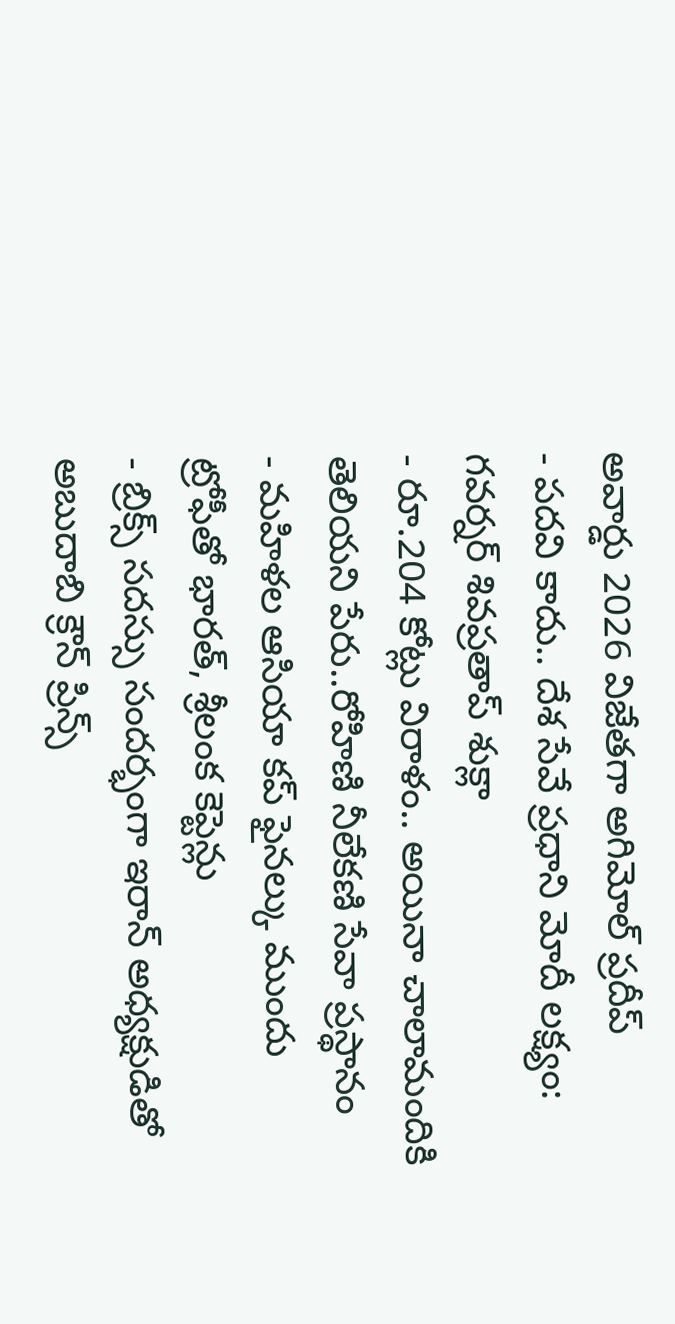అవార్డు 2026 విజేతగా అగిమోల్ ప్రదీప్
- పదవి కాదు.. దేశ సేవే ప్రధాని మోదీ లక్ష్యం: గవర్నర్ శివప్రతాప్ శుక్లా
- రూ.204 కోట్లు విరాళం.. అయినా చాలామందికి తెలియని పేరు..రోహిణి నీలేకణి సేవా ప్రస్థానం
- మహిళల ఆసియా కప్ ఫైనల్కు ముందు ట్రోఫీతో భారత్, శ్రీలంక కెప్టెన్లు
- బ్రిక్స్ సదస్సు సందర్భంగా ఇరాన్ అధ్యక్షుడితో అబుదాబి క్రౌన్ ప్రిన్స్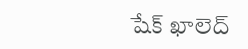షేక్ ఖాలెద్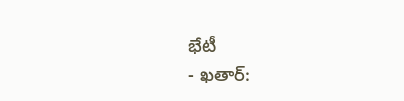భేటీ
- ఖతార్: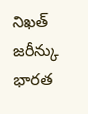నిఖత్ జరీన్కు భారత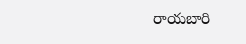రాయబారి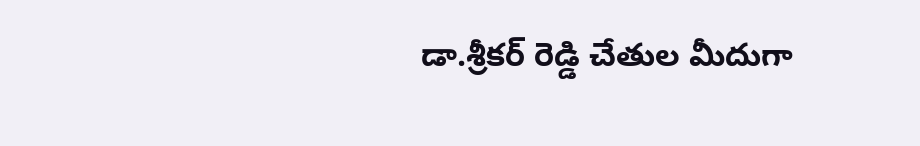డా.శ్రీకర్ రెడ్డి చేతుల మీదుగా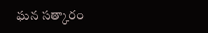ఘన సత్కారం